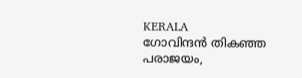KERALA
ഗോവിന്ദൻ തികഞ്ഞ പരാജയം,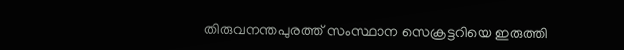തിരുവനന്തപുരത്ത് സംസ്ഥാന സെക്രട്ടറിയെ ഇരുത്തി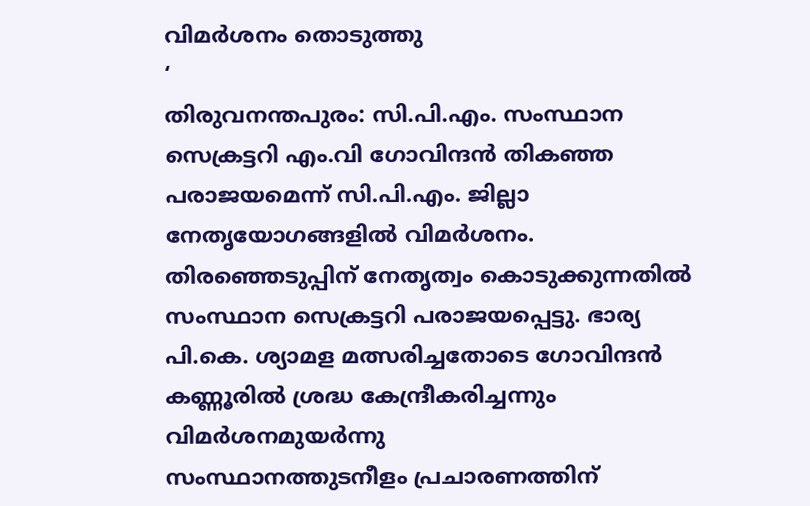വിമർശനം തൊടുത്തു
‘
തിരുവനന്തപുരം: സി.പി.എം. സംസ്ഥാന സെക്രട്ടറി എം.വി ഗോവിന്ദൻ തികഞ്ഞ പരാജയമെന്ന് സി.പി.എം. ജില്ലാ നേതൃയോഗങ്ങളിൽ വിമർശനം. തിരഞ്ഞെടുപ്പിന് നേതൃത്വം കൊടുക്കുന്നതിൽ സംസ്ഥാന സെക്രട്ടറി പരാജയപ്പെട്ടു. ഭാര്യ പി.കെ. ശ്യാമള മത്സരിച്ചതോടെ ഗോവിന്ദൻ കണ്ണൂരിൽ ശ്രദ്ധ കേന്ദ്രീകരിച്ചന്നും വിമർശനമുയർന്നു
സംസ്ഥാനത്തുടനീളം പ്രചാരണത്തിന്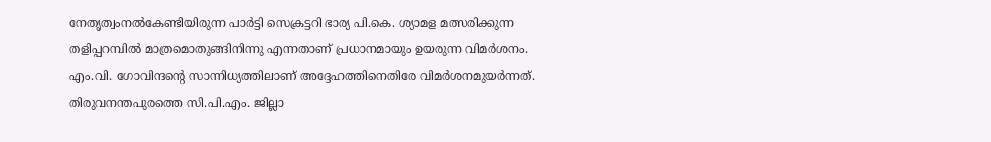നേതൃത്വംനൽകേണ്ടിയിരുന്ന പാർട്ടി സെക്രട്ടറി ഭാര്യ പി.കെ. ശ്യാമള മത്സരിക്കുന്ന തളിപ്പറമ്പിൽ മാത്രമൊതുങ്ങിനിന്നു എന്നതാണ് പ്രധാനമായും ഉയരുന്ന വിമർശനം. എം.വി. ഗോവിന്ദന്റെ സാന്നിധ്യത്തിലാണ് അദ്ദേഹത്തിനെതിരേ വിമർശനമുയർന്നത്.
തിരുവനന്തപുരത്തെ സി.പി.എം. ജില്ലാ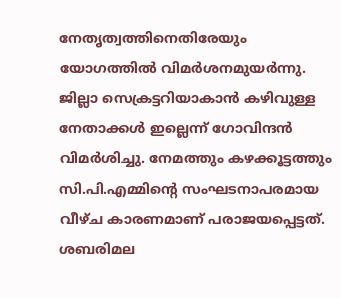നേതൃത്വത്തിനെതിരേയും യോഗത്തിൽ വിമർശനമുയർന്നു. ജില്ലാ സെക്രട്ടറിയാകാൻ കഴിവുള്ള നേതാക്കൾ ഇല്ലെന്ന് ഗോവിന്ദൻ വിമർശിച്ചു. നേമത്തും കഴക്കൂട്ടത്തും സി.പി.എമ്മിന്റെ സംഘടനാപരമായ വീഴ്ച കാരണമാണ് പരാജയപ്പെട്ടത്. ശബരിമല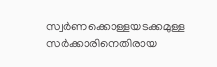സ്വർണക്കൊള്ളയടക്കമുള്ള സർക്കാരിനെതിരായ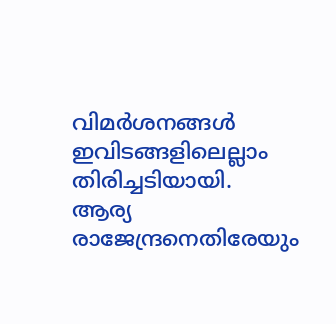വിമർശനങ്ങൾ ഇവിടങ്ങളിലെല്ലാം തിരിച്ചടിയായി.
ആര്യ രാജേന്ദ്രനെതിരേയും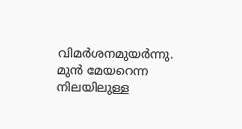വിമർശനമുയർന്നു. മുൻ മേയറെന്ന നിലയിലുള്ള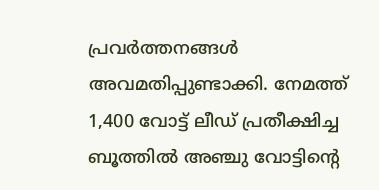പ്രവർത്തനങ്ങൾ അവമതിപ്പുണ്ടാക്കി. നേമത്ത് 1,400 വോട്ട് ലീഡ് പ്രതീക്ഷിച്ച ബൂത്തിൽ അഞ്ചു വോട്ടിന്റെ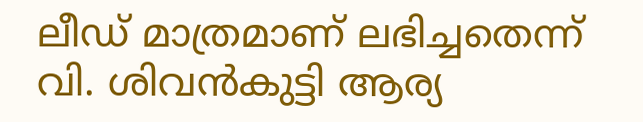ലീഡ് മാത്രമാണ് ലഭിച്ചതെന്ന് വി. ശിവൻകുട്ടി ആര്യ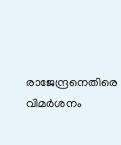രാജേന്ദ്രനെതിരെ വിമർശനം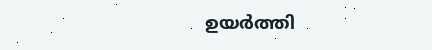ഉയർത്തി